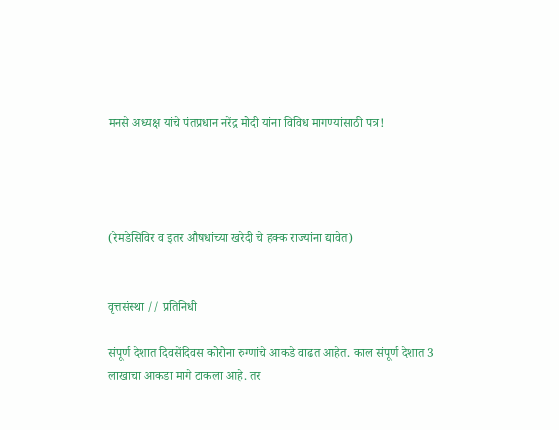मनसे अध्यक्ष यांचे पंतप्रधान नरेंद्र मोदी यांना विविध मागण्यांसाठी पत्र!




(रेमडेसिविर व इतर औषधांच्या खरेदी चे हक्क राज्यांना द्यावेत)


वृत्तसंस्था // प्रतिनिधी

संपूर्ण देशात दिवसेंदिवस कोरोना रुग्णांचे आकडे वाढत आहेत. काल संपूर्ण देशात 3 लाखाचा आकडा मागे टाकला आहे. तर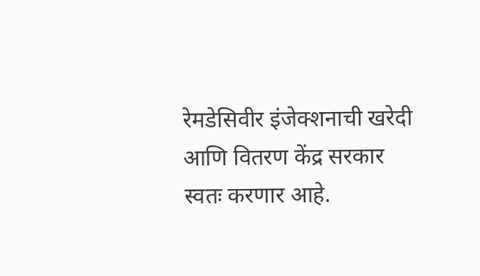रेमडेसिवीर इंजेक्शनाची खरेदी आणि वितरण केंद्र सरकार स्वतः करणार आहे.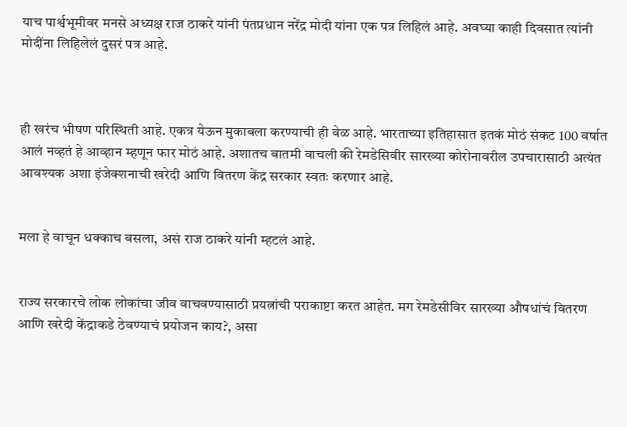याच पार्श्वभूमीवर मनसे अध्यक्ष राज ठाकरे यांनी पंतप्रधान नरेंद्र मोदी यांना एक पत्र लिहिलं आहे. अवघ्या काही दिवसात त्यांनी मोदींना लिहिलेलं दुसरं पत्र आहे.



ही खरंच भीषण परिस्थिती आहे. एकत्र येऊन मुकाबला करण्याची ही वेळ आहे. भारताच्या इतिहासात इतकं मोठं संकट 100 वर्षात आलं नव्हतं हे आव्हान म्हणून फार मोठं आहे. अशातच बातमी वाचली की रेमडेसिवीर सारख्या कोरोनावरील उपचारासाठी अत्यंत आवश्यक अशा इंजेक्शनाची खरेदी आणि वितरण केंद्र सरकार स्वतः करणार आहे.


मला हे वाचून धक्काच बसला, असं राज ठाकरे यांनी म्हटलं आहे.


राज्य सरकारचे लोक लोकांचा जीव वाचवण्यासाठी प्रयत्नांची पराकाष्टा करत आहेत. मग रेमडेसीविर सारख्या औषधांचं वितरण आणि खरेदी केंद्राकडे ठेवण्याचं प्रयोजन काय?, असा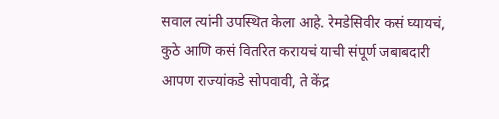सवाल त्यांनी उपस्थित केला आहे. रेमडेसिवीर कसं घ्यायचं, कुठे आणि कसं वितरित करायचं याची संपूर्ण जबाबदारी आपण राज्यांकडे सोपवावी, ते केंद्र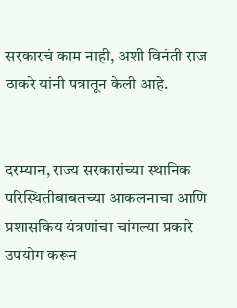सरकारचं काम नाही, अशी विनंती राज ठाकरे यांनी पत्रातून केली आहे.


दरम्यान, राज्य सरकारांच्या स्थानिक परिस्थितीबाबतच्या आकलनाचा आणि प्रशासकिय यंत्रणांचा चांगल्या प्रकारे उपयोग करून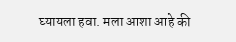घ्यायला हवा. मला आशा आहे की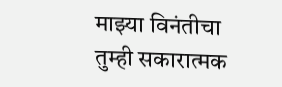माझ्या विनंतीचा तुम्ही सकारात्मक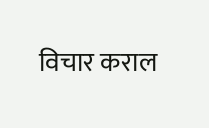विचार कराल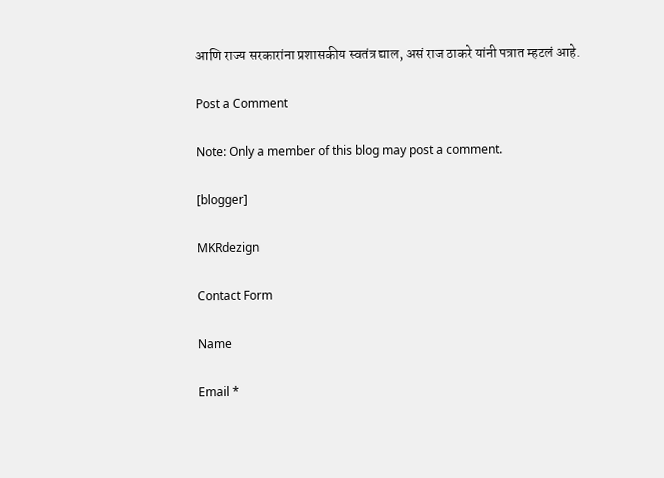आणि राज्य सरकारांना प्रशासकीय स्वतंत्र द्याल, असं राज ठाकरे यांनी पत्रात म्हटलं आहे.

Post a Comment

Note: Only a member of this blog may post a comment.

[blogger]

MKRdezign

Contact Form

Name

Email *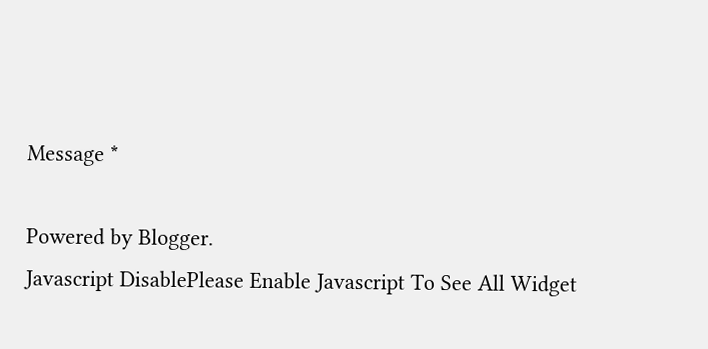Message *

Powered by Blogger.
Javascript DisablePlease Enable Javascript To See All Widget